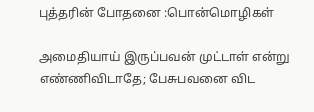புத்தரின் போதனை :பொன்மொழிகள்

அமைதியாய் இருப்பவன் முட்டாள் என்று எண்ணிவிடாதே; பேசுபவனை விட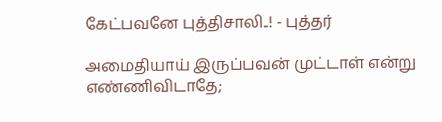கேட்பவனே புத்திசாலி..! - புத்தர்

அமைதியாய் இருப்பவன் முட்டாள் என்று எண்ணிவிடாதே;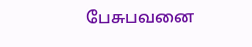பேசுபவனை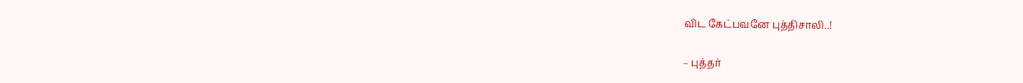விட கேட்பவனே புத்திசாலி..!

– புத்தர்